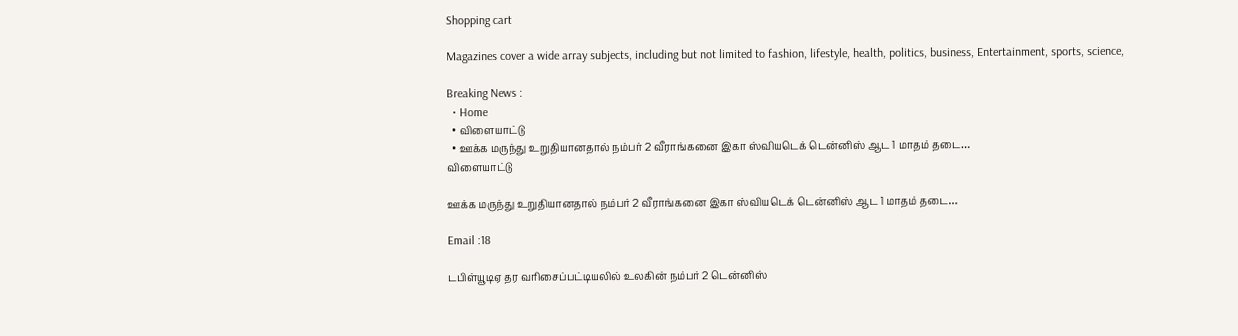Shopping cart

Magazines cover a wide array subjects, including but not limited to fashion, lifestyle, health, politics, business, Entertainment, sports, science,

Breaking News :
  • Home
  • விளையாட்டு
  • ஊக்க மருந்து உறுதியானதால் நம்பர் 2 வீராங்கனை இகா ஸ்வியடெக் டென்னிஸ் ஆட 1 மாதம் தடை…
விளையாட்டு

ஊக்க மருந்து உறுதியானதால் நம்பர் 2 வீராங்கனை இகா ஸ்வியடெக் டென்னிஸ் ஆட 1 மாதம் தடை…

Email :18

டபிள்யூடிஏ தர வரிசைப்பட்டியலில் உலகின் நம்பர் 2 டென்னிஸ்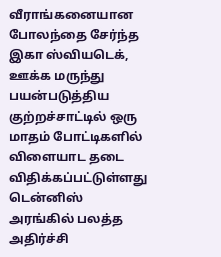வீராங்கனையான போலந்தை சேர்ந்த இகா ஸ்வியடெக், ஊக்க மருந்து பயன்படுத்திய குற்றச்சாட்டில் ஒரு மாதம் போட்டிகளில் விளையாட தடை விதிக்கப்பட்டுள்ளது டென்னிஸ் அரங்கில் பலத்த அதிர்ச்சி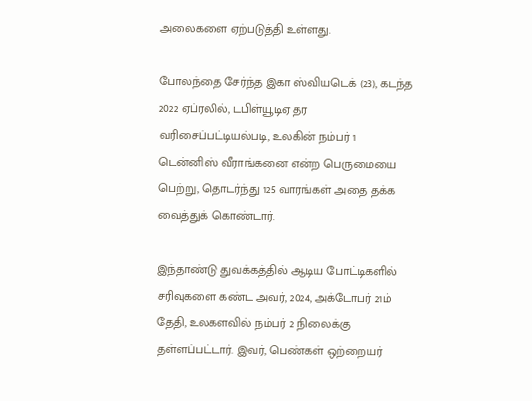அலைகளை ஏற்படுத்தி உள்ளது.

போலந்தை சேர்ந்த இகா ஸ்வியடெக் (23), கடந்த 2022 ஏப்ரலில், டபிள்யூடிஏ தர வரிசைப்பட்டியல்படி, உலகின் நம்பர் 1 டென்னிஸ் வீராங்கனை என்ற பெருமையை பெற்று, தொடர்ந்து 125 வாரங்கள் அதை தக்க வைத்துக் கொண்டார்.

இந்தாண்டு துவக்கத்தில் ஆடிய போட்டிகளில் சரிவுகளை கண்ட அவர், 2024, அக்டோபர் 21ம் தேதி, உலகளவில் நம்பர் 2 நிலைக்கு தள்ளப்பட்டார். இவர், பெண்கள் ஒற்றையர்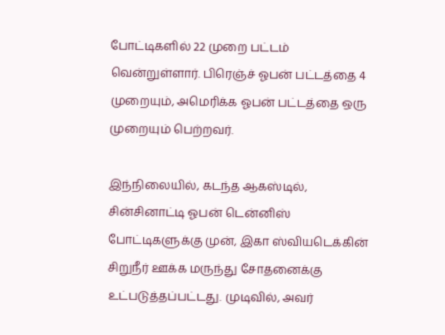போட்டிகளில் 22 முறை பட்டம் வென்றுள்ளார். பிரெஞ்ச் ஓபன் பட்டத்தை 4 முறையும், அமெரிக்க ஓபன் பட்டத்தை ஒரு முறையும் பெற்றவர்.

இந்நிலையில், கடந்த ஆகஸ்டில், சின்சினாட்டி ஓபன் டென்னிஸ் போட்டிகளுக்கு முன், இகா ஸ்வியடெக்கின் சிறுநீர் ஊக்க மருந்து சோதனைக்கு உட்படுத்தப்பட்டது. முடிவில், அவர்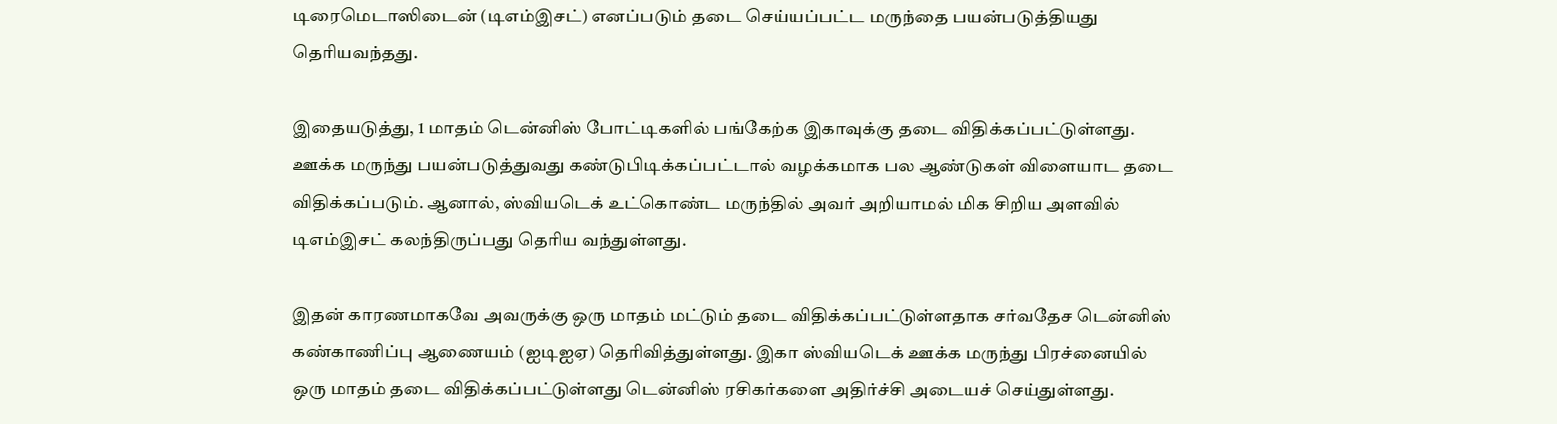டிரைமெடாஸிடைன் (டிஎம்இசட்) எனப்படும் தடை செய்யப்பட்ட மருந்தை பயன்படுத்தியது தெரியவந்தது.

இதையடுத்து, 1 மாதம் டென்னிஸ் போட்டிகளில் பங்கேற்க இகாவுக்கு தடை விதிக்கப்பட்டுள்ளது. ஊக்க மருந்து பயன்படுத்துவது கண்டுபிடிக்கப்பட்டால் வழக்கமாக பல ஆண்டுகள் விளையாட தடை விதிக்கப்படும். ஆனால், ஸ்வியடெக் உட்கொண்ட மருந்தில் அவர் அறியாமல் மிக சிறிய அளவில் டிஎம்இசட் கலந்திருப்பது தெரிய வந்துள்ளது.

இதன் காரணமாகவே அவருக்கு ஒரு மாதம் மட்டும் தடை விதிக்கப்பட்டுள்ளதாக சர்வதேச டென்னிஸ் கண்காணிப்பு ஆணையம் (ஐடிஐஏ) தெரிவித்துள்ளது. இகா ஸ்வியடெக் ஊக்க மருந்து பிரச்னையில் ஒரு மாதம் தடை விதிக்கப்பட்டுள்ளது டென்னிஸ் ரசிகர்களை அதிர்ச்சி அடையச் செய்துள்ளது.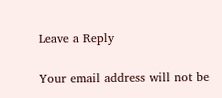Leave a Reply

Your email address will not be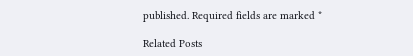published. Required fields are marked *

Related Posts